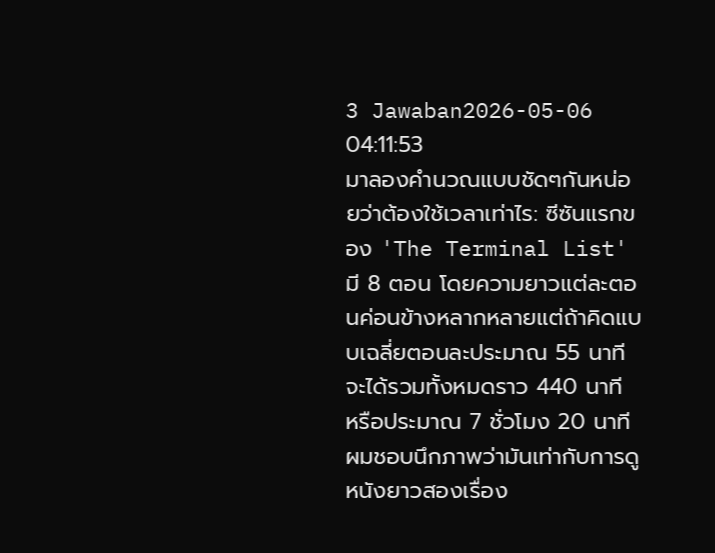3 Jawaban2026-05-06 04:11:53
มาลองคำนวณแบบชัดๆกันหน่อยว่าต้องใช้เวลาเท่าไร: ซีซันแรกของ 'The Terminal List' มี 8 ตอน โดยความยาวแต่ละตอนค่อนข้างหลากหลายแต่ถ้าคิดแบบเฉลี่ยตอนละประมาณ 55 นาที จะได้รวมทั้งหมดราว 440 นาที หรือประมาณ 7 ชั่วโมง 20 นาที
ผมชอบนึกภาพว่ามันเท่ากับการดูหนังยาวสองเรื่อง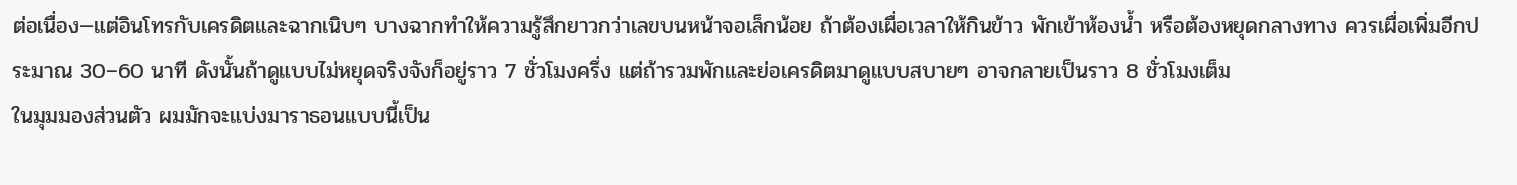ต่อเนื่อง—แต่อินโทรกับเครดิตและฉากเนิบๆ บางฉากทำให้ความรู้สึกยาวกว่าเลขบนหน้าจอเล็กน้อย ถ้าต้องเผื่อเวลาให้กินข้าว พักเข้าห้องน้ำ หรือต้องหยุดกลางทาง ควรเผื่อเพิ่มอีกประมาณ 30–60 นาที ดังนั้นถ้าดูแบบไม่หยุดจริงจังก็อยู่ราว 7 ชั่วโมงครึ่ง แต่ถ้ารวมพักและย่อเครดิตมาดูแบบสบายๆ อาจกลายเป็นราว 8 ชั่วโมงเต็ม
ในมุมมองส่วนตัว ผมมักจะแบ่งมาราธอนแบบนี้เป็น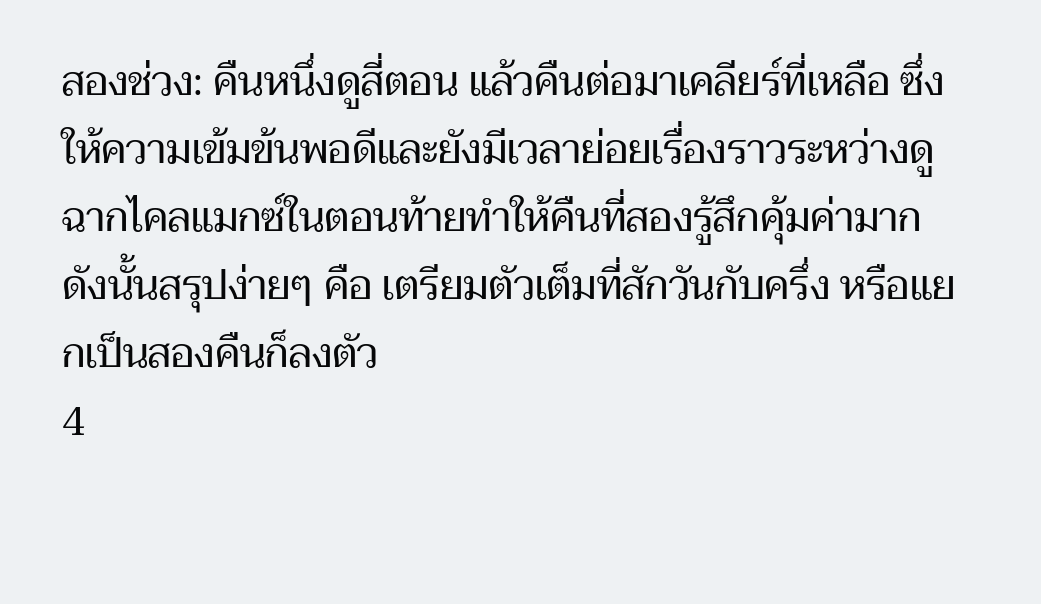สองช่วง: คืนหนึ่งดูสี่ตอน แล้วคืนต่อมาเคลียร์ที่เหลือ ซึ่งให้ความเข้มข้นพอดีและยังมีเวลาย่อยเรื่องราวระหว่างดู ฉากไคลแมกซ์ในตอนท้ายทำให้คืนที่สองรู้สึกคุ้มค่ามาก ดังนั้นสรุปง่ายๆ คือ เตรียมตัวเต็มที่สักวันกับครึ่ง หรือแยกเป็นสองคืนก็ลงตัว
4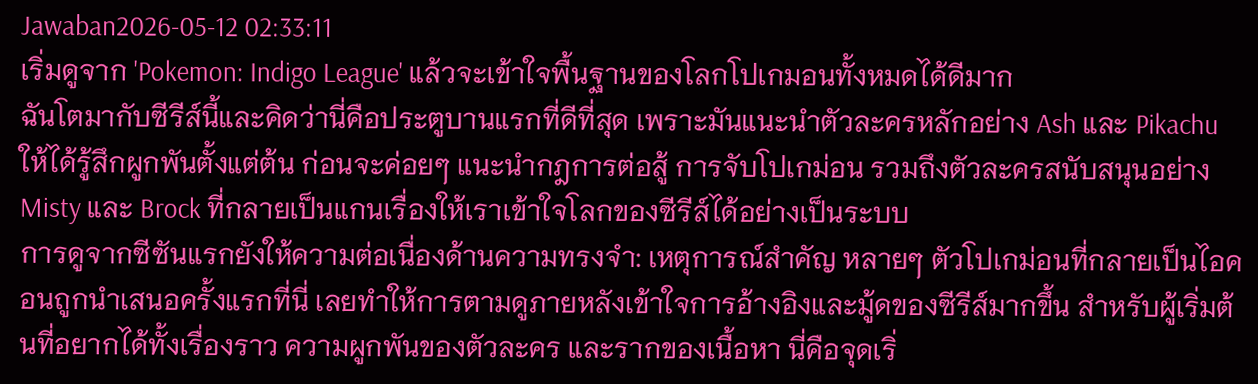Jawaban2026-05-12 02:33:11
เริ่มดูจาก 'Pokemon: Indigo League' แล้วจะเข้าใจพื้นฐานของโลกโปเกมอนทั้งหมดได้ดีมาก
ฉันโตมากับซีรีส์นี้และคิดว่านี่คือประตูบานแรกที่ดีที่สุด เพราะมันแนะนำตัวละครหลักอย่าง Ash และ Pikachu ให้ได้รู้สึกผูกพันตั้งแต่ต้น ก่อนจะค่อยๆ แนะนำกฎการต่อสู้ การจับโปเกม่อน รวมถึงตัวละครสนับสนุนอย่าง Misty และ Brock ที่กลายเป็นแกนเรื่องให้เราเข้าใจโลกของซีรีส์ได้อย่างเป็นระบบ
การดูจากซีซันแรกยังให้ความต่อเนื่องด้านความทรงจำ: เหตุการณ์สำคัญ หลายๆ ตัวโปเกม่อนที่กลายเป็นไอคอนถูกนำเสนอครั้งแรกที่นี่ เลยทำให้การตามดูภายหลังเข้าใจการอ้างอิงและมู้ดของซีรีส์มากขึ้น สำหรับผู้เริ่มต้นที่อยากได้ทั้งเรื่องราว ความผูกพันของตัวละคร และรากของเนื้อหา นี่คือจุดเริ่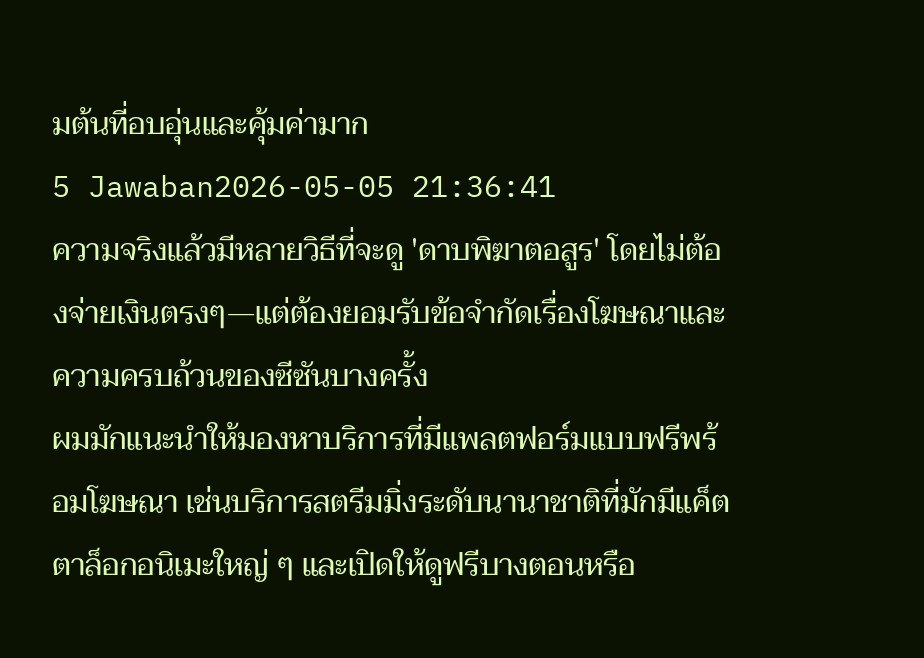มต้นที่อบอุ่นและคุ้มค่ามาก
5 Jawaban2026-05-05 21:36:41
ความจริงแล้วมีหลายวิธีที่จะดู 'ดาบพิฆาตอสูร' โดยไม่ต้องจ่ายเงินตรงๆ—แต่ต้องยอมรับข้อจำกัดเรื่องโฆษณาและความครบถ้วนของซีซันบางครั้ง
ผมมักแนะนำให้มองหาบริการที่มีแพลตฟอร์มแบบฟรีพร้อมโฆษณา เช่นบริการสตรีมมิ่งระดับนานาชาติที่มักมีแค็ตตาล็อกอนิเมะใหญ่ ๆ และเปิดให้ดูฟรีบางตอนหรือ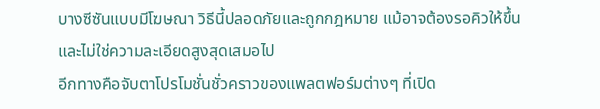บางซีซันแบบมีโฆษณา วิธีนี้ปลอดภัยและถูกกฎหมาย แม้อาจต้องรอคิวให้ขึ้นและไม่ใช่ความละเอียดสูงสุดเสมอไป
อีกทางคือจับตาโปรโมชั่นชั่วคราวของแพลตฟอร์มต่างๆ ที่เปิด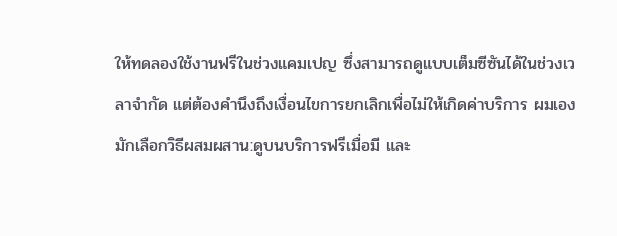ให้ทดลองใช้งานฟรีในช่วงแคมเปญ ซึ่งสามารถดูแบบเต็มซีซันได้ในช่วงเวลาจำกัด แต่ต้องคำนึงถึงเงื่อนไขการยกเลิกเพื่อไม่ให้เกิดค่าบริการ ผมเองมักเลือกวิธีผสมผสาน:ดูบนบริการฟรีเมื่อมี และ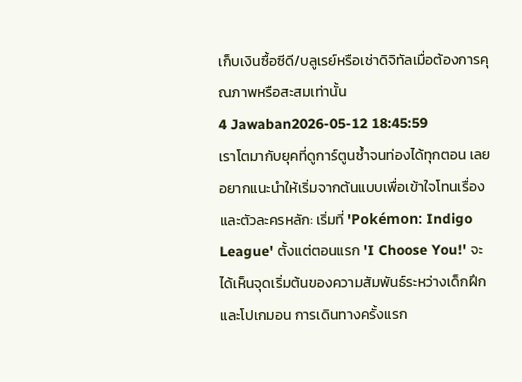เก็บเงินซื้อซีดี/บลูเรย์หรือเช่าดิจิทัลเมื่อต้องการคุณภาพหรือสะสมเท่านั้น
4 Jawaban2026-05-12 18:45:59
เราโตมากับยุคที่ดูการ์ตูนซ้ำจนท่องได้ทุกตอน เลยอยากแนะนำให้เริ่มจากต้นแบบเพื่อเข้าใจโทนเรื่องและตัวละครหลัก: เริ่มที่ 'Pokémon: Indigo League' ตั้งแต่ตอนแรก 'I Choose You!' จะได้เห็นจุดเริ่มต้นของความสัมพันธ์ระหว่างเด็กฝึกและโปเกมอน การเดินทางครั้งแรก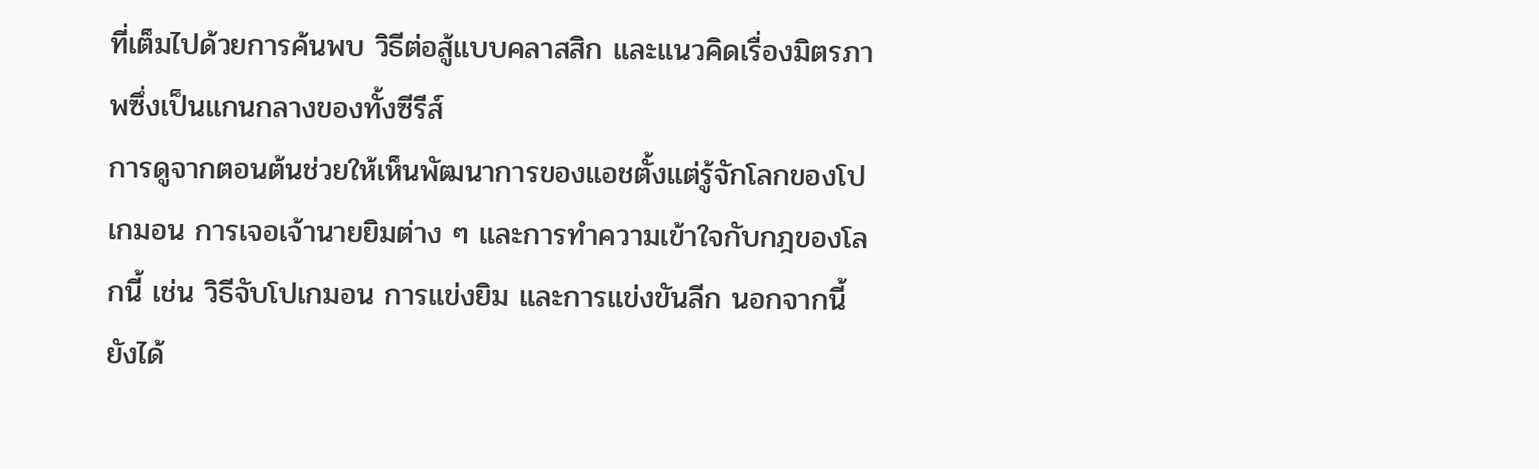ที่เต็มไปด้วยการค้นพบ วิธีต่อสู้แบบคลาสสิก และแนวคิดเรื่องมิตรภาพซึ่งเป็นแกนกลางของทั้งซีรีส์
การดูจากตอนต้นช่วยให้เห็นพัฒนาการของแอชตั้งแต่รู้จักโลกของโปเกมอน การเจอเจ้านายยิมต่าง ๆ และการทำความเข้าใจกับกฎของโลกนี้ เช่น วิธีจับโปเกมอน การแข่งยิม และการแข่งขันลีก นอกจากนี้ยังได้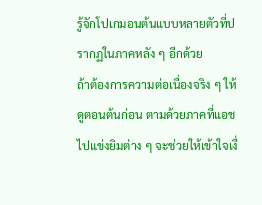รู้จักโปเกมอนต้นแบบหลายตัวที่ปรากฏในภาคหลัง ๆ อีกด้วย
ถ้าต้องการความต่อเนื่องจริง ๆ ให้ดูตอนต้นก่อน ตามด้วยภาคที่แอชไปแข่งยิมต่าง ๆ จะช่วยให้เข้าใจเงื่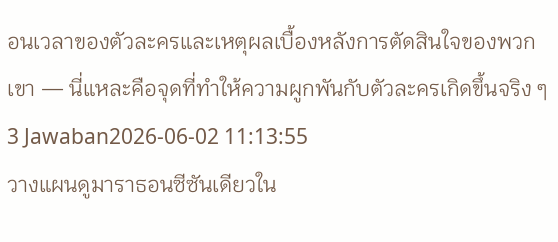อนเวลาของตัวละครและเหตุผลเบื้องหลังการตัดสินใจของพวกเขา — นี่แหละคือจุดที่ทำให้ความผูกพันกับตัวละครเกิดขึ้นจริง ๆ
3 Jawaban2026-06-02 11:13:55
วางแผนดูมาราธอนซีซันเดียวใน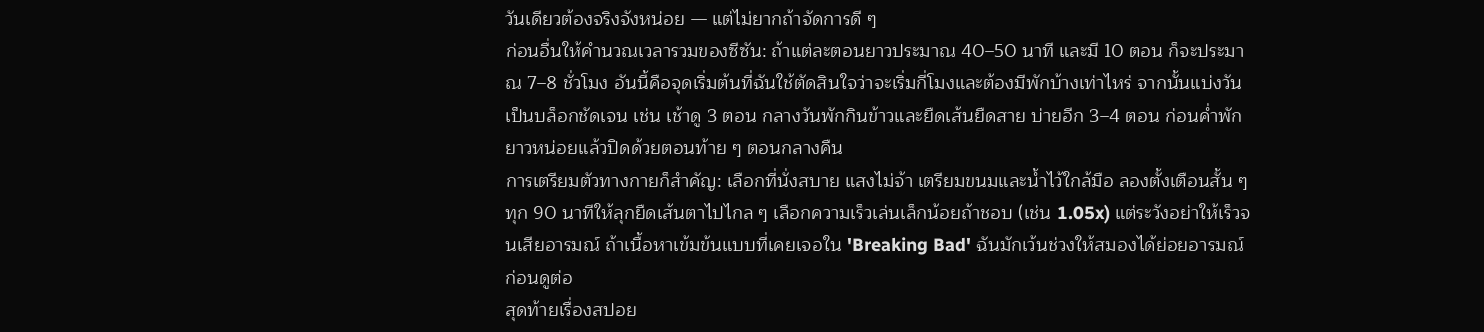วันเดียวต้องจริงจังหน่อย — แต่ไม่ยากถ้าจัดการดี ๆ
ก่อนอื่นให้คำนวณเวลารวมของซีซัน: ถ้าแต่ละตอนยาวประมาณ 40–50 นาที และมี 10 ตอน ก็จะประมาณ 7–8 ชั่วโมง อันนี้คือจุดเริ่มต้นที่ฉันใช้ตัดสินใจว่าจะเริ่มกี่โมงและต้องมีพักบ้างเท่าไหร่ จากนั้นแบ่งวันเป็นบล็อกชัดเจน เช่น เช้าดู 3 ตอน กลางวันพักกินข้าวและยืดเส้นยืดสาย บ่ายอีก 3–4 ตอน ก่อนค่ำพักยาวหน่อยแล้วปิดด้วยตอนท้าย ๆ ตอนกลางคืน
การเตรียมตัวทางกายก็สำคัญ: เลือกที่นั่งสบาย แสงไม่จ้า เตรียมขนมและน้ำไว้ใกล้มือ ลองตั้งเตือนสั้น ๆ ทุก 90 นาทีให้ลุกยืดเส้นตาไปไกล ๆ เลือกความเร็วเล่นเล็กน้อยถ้าชอบ (เช่น 1.05x) แต่ระวังอย่าให้เร็วจนเสียอารมณ์ ถ้าเนื้อหาเข้มข้นแบบที่เคยเจอใน 'Breaking Bad' ฉันมักเว้นช่วงให้สมองได้ย่อยอารมณ์ก่อนดูต่อ
สุดท้ายเรื่องสปอย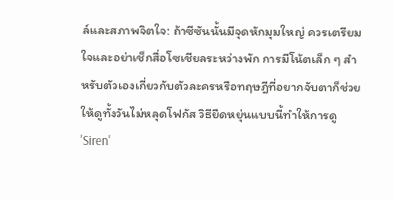ล์และสภาพจิตใจ: ถ้าซีซันนั้นมีจุดหักมุมใหญ่ ควรเตรียมใจและอย่าเช็กสื่อโซเชียลระหว่างพัก การมีโน้ตเล็ก ๆ สำหรับตัวเองเกี่ยวกับตัวละครหรือทฤษฎีที่อยากจับตาก็ช่วยให้ดูทั้งวันไม่หลุดโฟกัส วิธียืดหยุ่นแบบนี้ทำให้การดู 'Siren'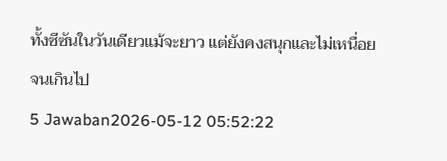ทั้งซีซันในวันเดียวแม้จะยาว แต่ยังคงสนุกและไม่เหนื่อยจนเกินไป
5 Jawaban2026-05-12 05:52:22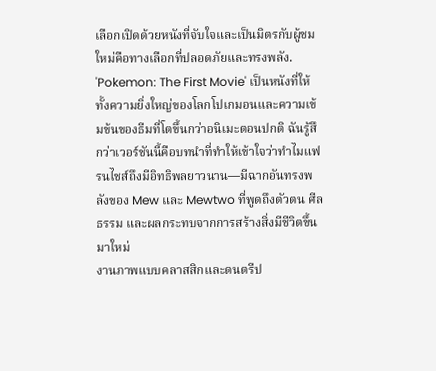เลือกเปิดด้วยหนังที่จับใจและเป็นมิตรกับผู้ชมใหม่คือทางเลือกที่ปลอดภัยและทรงพลัง.
'Pokemon: The First Movie' เป็นหนังที่ให้ทั้งความยิ่งใหญ่ของโลกโปเกมอนและความเข้มข้นของธีมที่โตขึ้นกว่าอนิเมะตอนปกติ ฉันรู้สึกว่าเวอร์ชันนี้คือบทนำที่ทำให้เข้าใจว่าทำไมแฟรนไชส์ถึงมีอิทธิพลยาวนาน—มีฉากอันทรงพลังของ Mew และ Mewtwo ที่พูดถึงตัวตน ศีลธรรม และผลกระทบจากการสร้างสิ่งมีชีวิตขึ้นมาใหม่
งานภาพแบบคลาสสิกและดนตรีป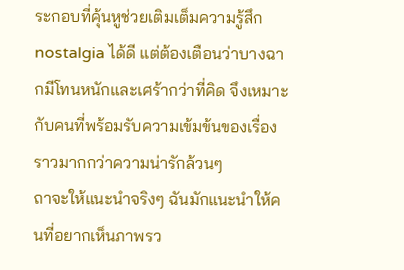ระกอบที่คุ้นหูช่วยเติมเต็มความรู้สึกnostalgia ได้ดี แต่ต้องเตือนว่าบางฉากมีโทนหนักและเศร้ากว่าที่คิด จึงเหมาะกับคนที่พร้อมรับความเข้มข้นของเรื่องราวมากกว่าความน่ารักล้วนๆ
ถาจะให้แนะนำจริงๆ ฉันมักแนะนำให้คนที่อยากเห็นภาพรว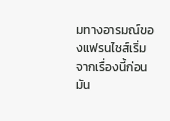มทางอารมณ์ของแฟรนไชส์เริ่มจากเรื่องนี้ก่อน มัน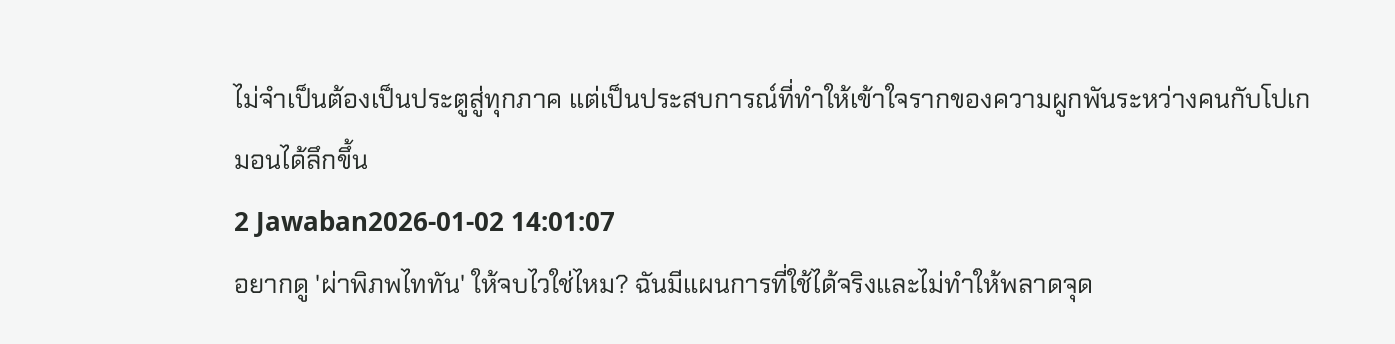ไม่จำเป็นต้องเป็นประตูสู่ทุกภาค แต่เป็นประสบการณ์ที่ทำให้เข้าใจรากของความผูกพันระหว่างคนกับโปเกมอนได้ลึกขึ้น
2 Jawaban2026-01-02 14:01:07
อยากดู 'ผ่าพิภพไททัน' ให้จบไวใช่ไหม? ฉันมีแผนการที่ใช้ได้จริงและไม่ทำให้พลาดจุด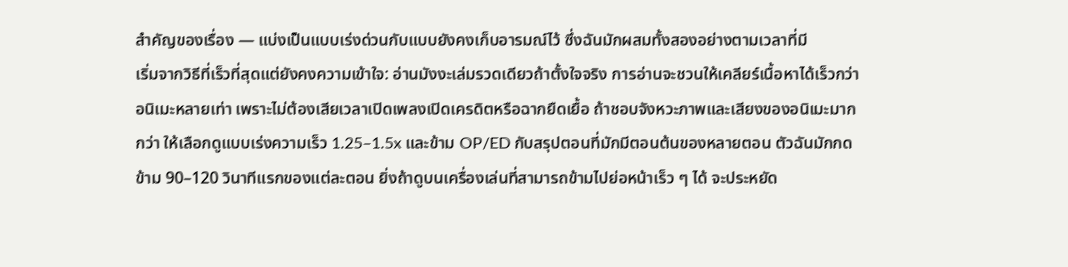สำคัญของเรื่อง — แบ่งเป็นแบบเร่งด่วนกับแบบยังคงเก็บอารมณ์ไว้ ซึ่งฉันมักผสมทั้งสองอย่างตามเวลาที่มี
เริ่มจากวิธีที่เร็วที่สุดแต่ยังคงความเข้าใจ: อ่านมังงะเล่มรวดเดียวถ้าตั้งใจจริง การอ่านจะชวนให้เคลียร์เนื้อหาได้เร็วกว่าอนิเมะหลายเท่า เพราะไม่ต้องเสียเวลาเปิดเพลงเปิดเครดิตหรือฉากยืดเยื้อ ถ้าชอบจังหวะภาพและเสียงของอนิเมะมากกว่า ให้เลือกดูแบบเร่งความเร็ว 1.25–1.5x และข้าม OP/ED กับสรุปตอนที่มักมีตอนต้นของหลายตอน ตัวฉันมักกดข้าม 90–120 วินาทีแรกของแต่ละตอน ยิ่งถ้าดูบนเครื่องเล่นที่สามารถข้ามไปย่อหน้าเร็ว ๆ ได้ จะประหยัด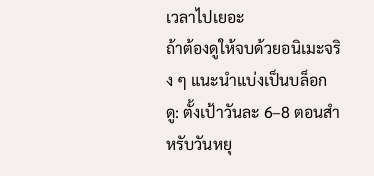เวลาไปเยอะ
ถ้าต้องดูให้จบด้วยอนิเมะจริง ๆ แนะนำแบ่งเป็นบล็อกดู: ตั้งเป้าวันละ 6–8 ตอนสำหรับวันหยุ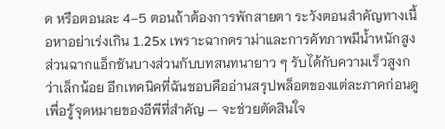ด หรือตอนละ 4–5 ตอนถ้าต้องการพักสายตา ระวังตอนสำคัญทางเนื้อหาอย่าเร่งเกิน 1.25x เพราะฉากดราม่าและการคัทภาพมีน้ำหนักสูง ส่วนฉากแอ็กชันบางส่วนกับบทสนทนายาว ๆ รับได้กับความเร็วสูงกว่าเล็กน้อย อีกเทคนิคที่ฉันชอบคืออ่านสรุปพล็อตของแต่ละภาคก่อนดูเพื่อรู้จุดหมายของอีพีที่สำคัญ — จะช่วยตัดสินใจ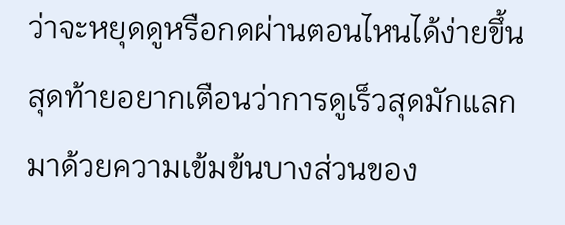ว่าจะหยุดดูหรือกดผ่านตอนไหนได้ง่ายขึ้น
สุดท้ายอยากเตือนว่าการดูเร็วสุดมักแลกมาด้วยความเข้มข้นบางส่วนของ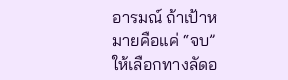อารมณ์ ถ้าเป้าหมายคือแค่ “จบ” ให้เลือกทางลัดอ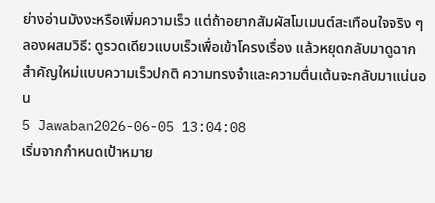ย่างอ่านมังงะหรือเพิ่มความเร็ว แต่ถ้าอยากสัมผัสโมเมนต์สะเทือนใจจริง ๆ ลองผสมวิธี: ดูรวดเดียวแบบเร็วเพื่อเข้าโครงเรื่อง แล้วหยุดกลับมาดูฉากสำคัญใหม่แบบความเร็วปกติ ความทรงจำและความตื่นเต้นจะกลับมาแน่นอน
5 Jawaban2026-06-05 13:04:08
เริ่มจากกำหนดเป้าหมาย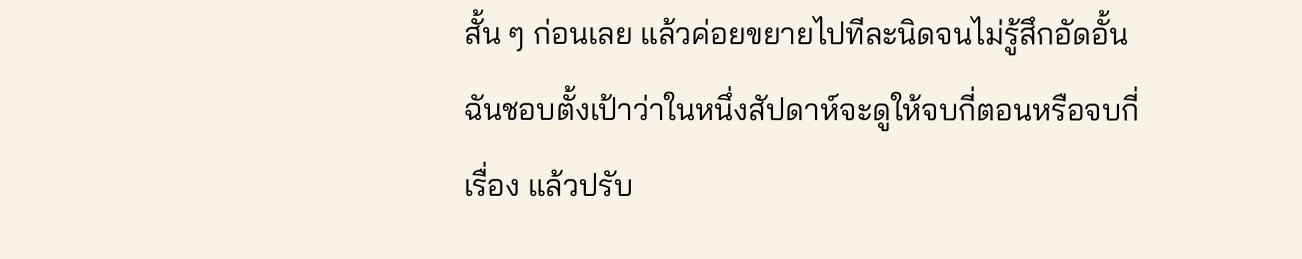สั้น ๆ ก่อนเลย แล้วค่อยขยายไปทีละนิดจนไม่รู้สึกอัดอั้น ฉันชอบตั้งเป้าว่าในหนึ่งสัปดาห์จะดูให้จบกี่ตอนหรือจบกี่เรื่อง แล้วปรับ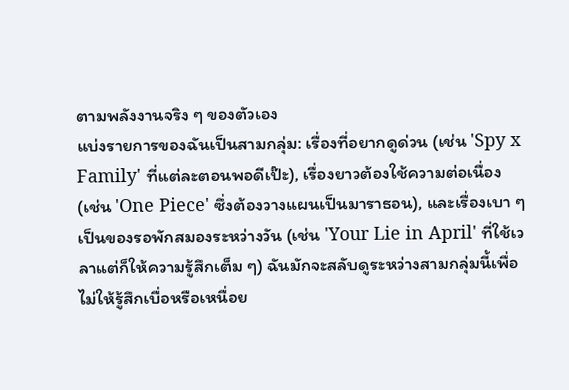ตามพลังงานจริง ๆ ของตัวเอง
แบ่งรายการของฉันเป็นสามกลุ่ม: เรื่องที่อยากดูด่วน (เช่น 'Spy x Family' ที่แต่ละตอนพอดีเป๊ะ), เรื่องยาวต้องใช้ความต่อเนื่อง (เช่น 'One Piece' ซึ่งต้องวางแผนเป็นมาราธอน), และเรื่องเบา ๆ เป็นของรอพักสมองระหว่างวัน (เช่น 'Your Lie in April' ที่ใช้เวลาแต่ก็ให้ความรู้สึกเต็ม ๆ) ฉันมักจะสลับดูระหว่างสามกลุ่มนี้เพื่อไม่ให้รู้สึกเบื่อหรือเหนื่อย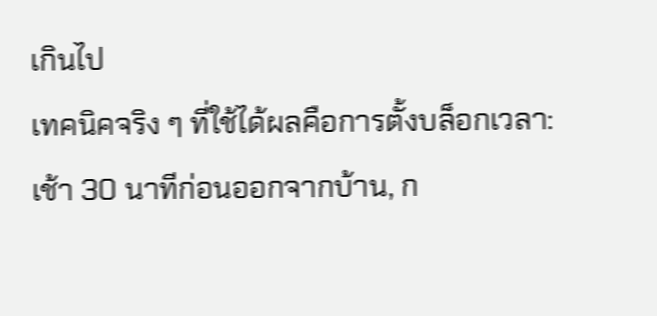เกินไป
เทคนิคจริง ๆ ที่ใช้ได้ผลคือการตั้งบล็อกเวลา: เช้า 30 นาทีก่อนออกจากบ้าน, ก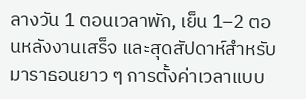ลางวัน 1 ตอนเวลาพัก, เย็น 1–2 ตอนหลังงานเสร็จ และสุดสัปดาห์สำหรับมาราธอนยาว ๆ การตั้งค่าเวลาแบบ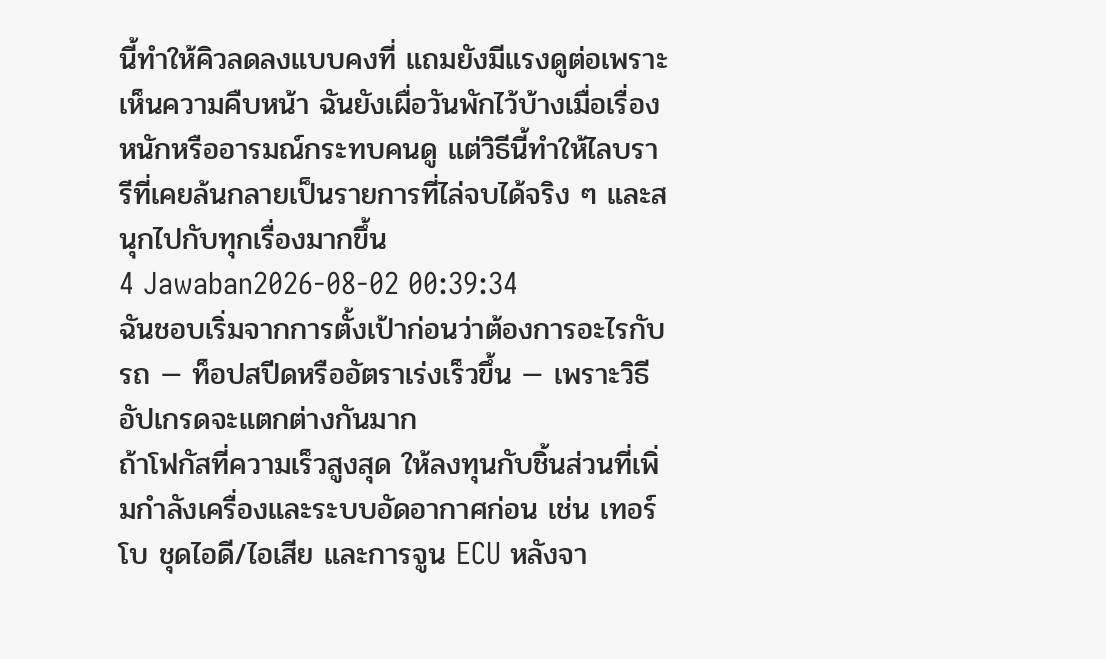นี้ทำให้คิวลดลงแบบคงที่ แถมยังมีแรงดูต่อเพราะเห็นความคืบหน้า ฉันยังเผื่อวันพักไว้บ้างเมื่อเรื่องหนักหรืออารมณ์กระทบคนดู แต่วิธีนี้ทำให้ไลบรารีที่เคยล้นกลายเป็นรายการที่ไล่จบได้จริง ๆ และสนุกไปกับทุกเรื่องมากขึ้น
4 Jawaban2026-08-02 00:39:34
ฉันชอบเริ่มจากการตั้งเป้าก่อนว่าต้องการอะไรกับรถ — ท็อปสปีดหรืออัตราเร่งเร็วขึ้น — เพราะวิธีอัปเกรดจะแตกต่างกันมาก
ถ้าโฟกัสที่ความเร็วสูงสุด ให้ลงทุนกับชิ้นส่วนที่เพิ่มกำลังเครื่องและระบบอัดอากาศก่อน เช่น เทอร์โบ ชุดไอดี/ไอเสีย และการจูน ECU หลังจา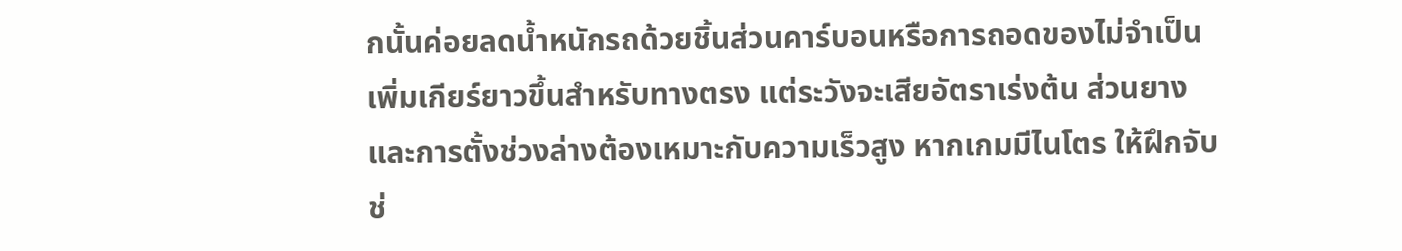กนั้นค่อยลดน้ำหนักรถด้วยชิ้นส่วนคาร์บอนหรือการถอดของไม่จำเป็น เพิ่มเกียร์ยาวขึ้นสำหรับทางตรง แต่ระวังจะเสียอัตราเร่งต้น ส่วนยางและการตั้งช่วงล่างต้องเหมาะกับความเร็วสูง หากเกมมีไนโตร ให้ฝึกจับช่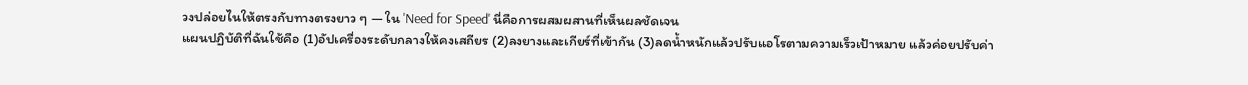วงปล่อยไนให้ตรงกับทางตรงยาว ๆ — ใน 'Need for Speed' นี่คือการผสมผสานที่เห็นผลชัดเจน
แผนปฏิบัติที่ฉันใช้คือ (1)อัปเครื่องระดับกลางให้คงเสถียร (2)ลงยางและเกียร์ที่เข้ากัน (3)ลดน้ำหนักแล้วปรับแอโรตามความเร็วเป้าหมาย แล้วค่อยปรับค่า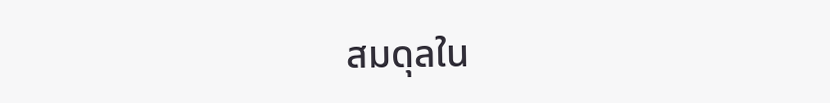สมดุลใน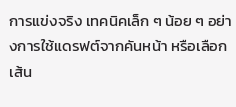การแข่งจริง เทคนิคเล็ก ๆ น้อย ๆ อย่างการใช้แดรฟต์จากคันหน้า หรือเลือกเส้น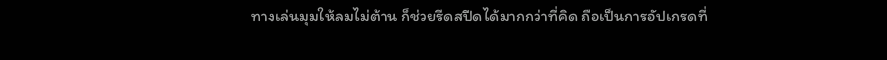ทางเล่นมุมให้ลมไม่ต้าน ก็ช่วยรีดสปีดได้มากกว่าที่คิด ถือเป็นการอัปเกรดที่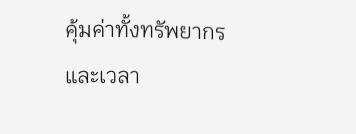คุ้มค่าทั้งทรัพยากรและเวลา